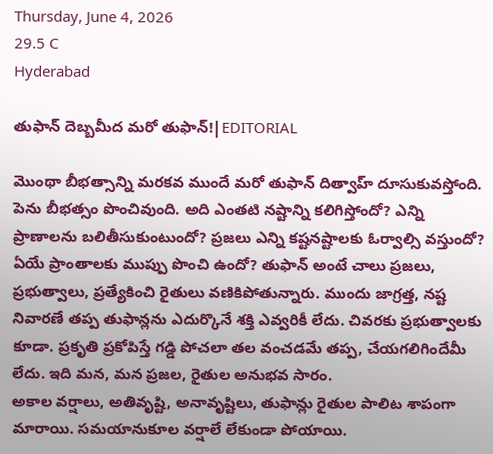Thursday, June 4, 2026
29.5 C
Hyderabad

తుఫాన్ దెబ్బమీద మరో తుఫాన్!|EDITORIAL

మొంథా బీభత్సాన్ని మరకవ ముందే మరో తుఫాన్‌ దిత్వాహ్ దూసుకువస్తోంది. పెను బీభత్సం పొంచివుంది. అది ఎంతటి నష్టాన్ని కలిగిస్తోందో? ఎన్ని ప్రాణాలను బలితీసుకుంటుందో? ప్రజలు ఎన్ని కష్టనష్టాలకు ఓర్వాల్సి వస్తుందో? ఏయే ప్రాంతాలకు ముప్పు పొంచి ఉందో? తుఫాన్ అంటే చాలు ప్రజలు, ప్రభుత్వాలు, ప్రత్యేకించి రైతులు వణికిపోతున్నారు. ముందు జాగ్రత్త, నష్ట నివారణే తప్ప తుఫాన్లను ఎదుర్కొనే శక్తి ఎవ్వరికీ లేదు. చివరకు ప్రభుత్వాలకు కూడా. ప్రకృతి ప్రకోపిస్తే గడ్డి పోచలా తల వంచడమే తప్ప, చేయగలిగిందేమీ లేదు. ఇది మన, మన ప్రజల, రైతుల అనుభవ సారం.
అకాల వర్షాలు, అతివృష్టి, అనావృష్టిలు, తుఫాన్లు రైతుల పాలిట శాపంగా మారాయి. సమయానుకూల వర్షాలే లేకుండా పోయాయి.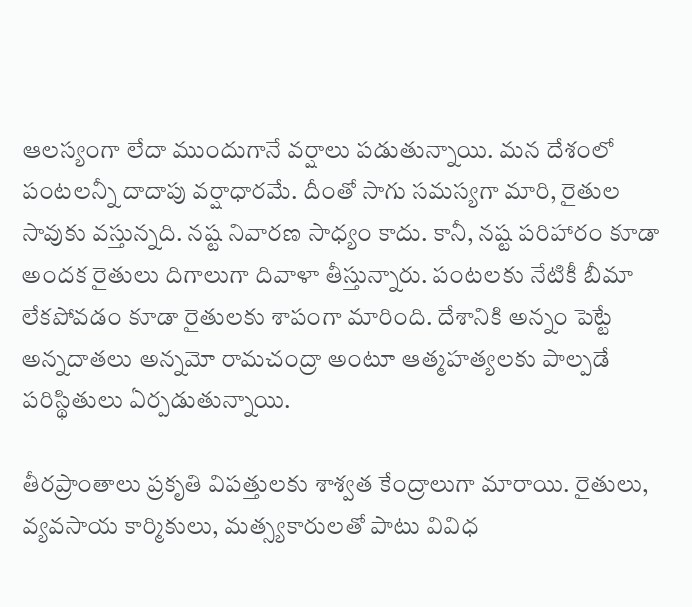ఆలస్యంగా లేదా ముందుగానే వర్షాలు పడుతున్నాయి. మన దేశంలో పంటలన్నీ దాదాపు వర్షాధారమే. దీంతో సాగు సమస్యగా మారి, రైతుల సావుకు వస్తున్నది. నష్ట నివారణ సాధ్యం కాదు. కానీ, నష్ట పరిహారం కూడా అందక రైతులు దిగాలుగా దివాళా తీస్తున్నారు. పంటలకు నేటికీ బీమా లేకపోవడం కూడా రైతులకు శాపంగా మారింది. దేశానికి అన్నం పెట్టే అన్నదాతలు అన్నమో రామచంద్రా అంటూ ఆత్మహత్యలకు పాల్పడే పరిస్థితులు ఏర్పడుతున్నాయి.

తీరప్రాంతాలు ప్రకృతి విపత్తులకు శాశ్వత కేంద్రాలుగా మారాయి. రైతులు, వ్యవసాయ కార్మికులు, మత్స్యకారులతో పాటు వివిధ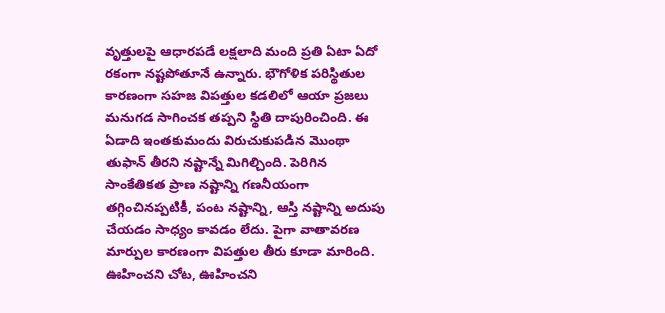వృత్తులపై ఆధారపడే లక్షలాది మంది ప్రతి ఏటా ఏదో రకంగా నష్టపోతూనే ఉన్నారు. భౌగోళిక పరిస్థితుల కారణంగా సహజ విపత్తుల కడలిలో ఆయా ప్రజలు మనుగడ సాగించక తప్పని స్థితి దాపురించింది. ఈ ఏడాది ఇంతకుమందు విరుచుకుపడిన మొంథా తుఫాన్ తీరని నష్టాన్నే మిగిల్చింది. పెరిగిన సాంకేతికత ప్రాణ నష్టాన్ని గణనీయంగా తగ్గించినప్పటికీ, పంట నష్టాన్ని, ఆస్తి నష్టాన్ని అదుపు చేయడం సాధ్యం కావడం లేదు. పైగా వాతావరణ మార్పుల కారణంగా విపత్తుల తీరు కూడా మారింది. ఊహించని చోట, ఊహించని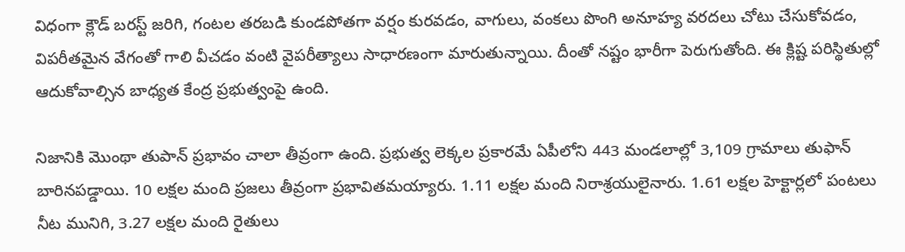విధంగా క్లౌడ్ బరస్ట్ జరిగి, గంటల తరబడి కుండపోతగా వర్షం కురవడం, వాగులు, వంకలు పొంగి అనూహ్య వరదలు చోటు చేసుకోవడం, విపరీతమైన వేగంతో గాలి వీచడం వంటి వైపరీత్యాలు సాధారణంగా మారుతున్నాయి. దీంతో నష్టం భారీగా పెరుగుతోంది. ఈ క్లిష్ట పరిస్థితుల్లో ఆదుకోవాల్సిన బాధ్యత కేంద్ర ప్రభుత్వంపై ఉంది.

నిజానికి మొంథా తుపాన్‌ ప్రభావం చాలా తీవ్రంగా ఉంది. ప్రభుత్వ లెక్కల ప్రకారమే ఏపీలోని 443 మండలాల్లో 3,109 గ్రామాలు తుఫాన్ బారినపడ్డాయి. 10 లక్షల మంది ప్రజలు తీవ్రంగా ప్రభావితమయ్యారు. 1.11 లక్షల మంది నిరాశ్రయులైనారు. 1.61 లక్షల హెక్టార్లలో పంటలు నీట మునిగి, 3.27 లక్షల మంది రైతులు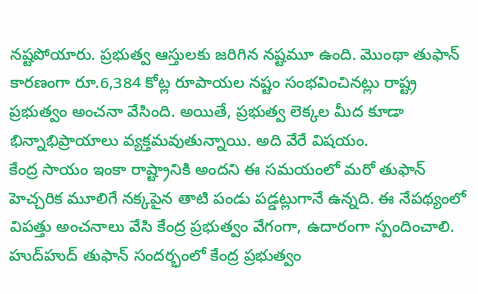నష్టపోయారు. ప్రభుత్వ ఆస్తులకు జరిగిన నష్టమూ ఉంది. మొంథా తుఫాన్ కారణంగా రూ.6,384 కోట్ల రూపాయల నష్టం సంభవించినట్లు రాష్ట్ర ప్రభుత్వం అంచనా వేసింది. అయితే, ప్రభుత్వ లెక్కల మీద కూడా భిన్నాభిప్రాయాలు వ్యక్తమవుతున్నాయి. అది వేరే విషయం.
కేంద్ర సాయం ఇంకా రాష్ట్రానికి అందని ఈ సమయంలో మరో తుఫాన్ హెచ్చరిక మూలిగే నక్కపైన తాటి పండు పడ్డట్లుగానే ఉన్నది. ఈ నేపథ్యంలో విపత్తు అంచనాలు వేసి కేంద్ర ప్రభుత్వం వేగంగా, ఉదారంగా స్పందించాలి. హుద్‌హుద్‌ తుఫాన్‌ సందర్భంలో కేంద్ర ప్రభుత్వం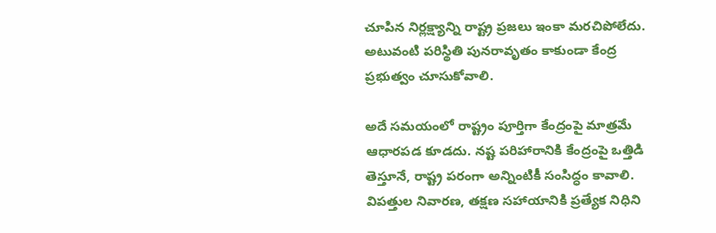చూపిన నిర్లక్ష్యాన్ని రాష్ట్ర ప్రజలు ఇంకా మరచిపోలేదు. అటువంటి పరిస్థితి పునరావృతం కాకుండా కేంద్ర ప్రభుత్వం చూసుకోవాలి.

అదే సమయంలో రాష్ట్రం పూర్తిగా కేంద్రంపై మాత్రమే ఆధారపడ కూడదు. నష్ట పరిహారానికి కేంద్రంపై ఒత్తిడి తెస్తూనే, రాష్ట్ర పరంగా అన్నింటికీ సంసిద్ధం కావాలి. విపత్తుల నివారణ, తక్షణ సహాయానికి ప్రత్యేక నిధిని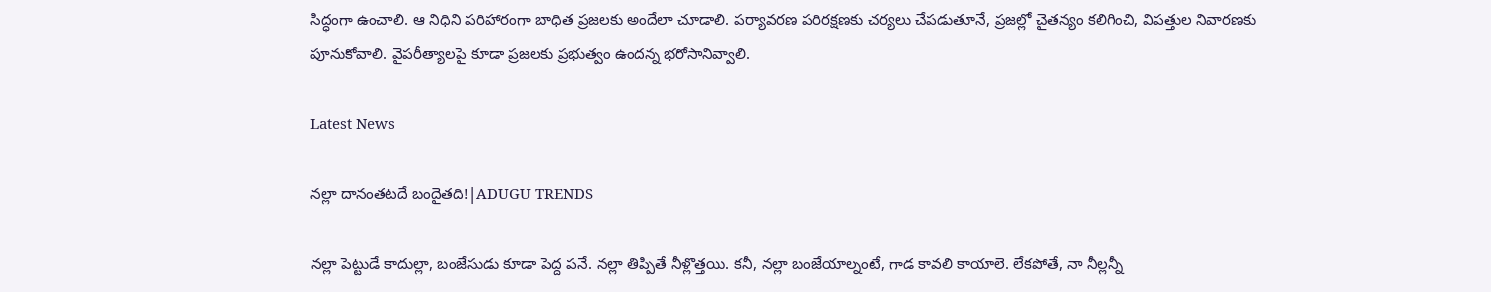సిద్ధంగా ఉంచాలి. ఆ నిధిని పరిహారంగా బాధిత ప్రజలకు అందేలా చూడాలి. పర్యావరణ పరిరక్షణకు చర్యలు చేపడుతూనే, ప్రజల్లో చైతన్యం కలిగించి, విపత్తుల నివారణకు పూనుకోవాలి. వైపరీత్యాలపై కూడా ప్రజలకు ప్రభుత్వం ఉందన్న భరోసానివ్వాలి.

Latest News

నల్లా దానంతటదే బందైతది!|ADUGU TRENDS

నల్లా పెట్టుడే కాదుల్లా, బంజేసుడు కూడా పెద్ద పనే. నల్లా తిప్పితే నీళ్లొత్తయి. కనీ, నల్లా బంజేయాల్నంటే, గాడ కావలి కాయాలె. లేకపోతే, నా నీల్లన్నీ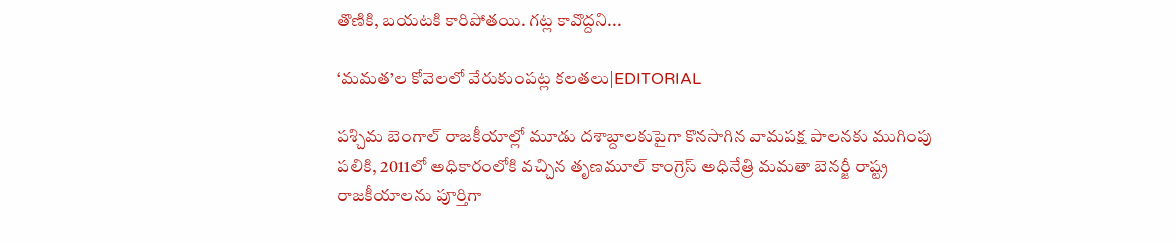తొణికి, బయటకి కారిపోతయి. గట్ల కావొద్దని...

‘మమత’ల కోవెలలో వేరుకుంపట్ల కలతలు|EDITORIAL

పశ్చిమ బెంగాల్ రాజకీయాల్లో మూడు దశాబ్దాలకుపైగా కొనసాగిన వామపక్ష పాలనకు ముగింపు పలికి, 2011లో అధికారంలోకి వచ్చిన తృణమూల్ కాంగ్రెస్ అధినేత్రి మమతా బెనర్జీ రాష్ట్ర రాజకీయాలను పూర్తిగా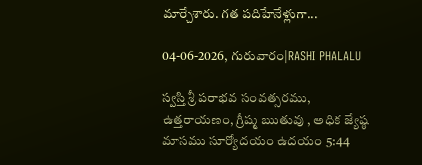మార్చేశారు. గత పదిహేనేళ్లుగా...

04-06-2026, గురువారం|RASHI PHALALU

స్వస్తి శ్రీ పరాభవ సంవత్సరము, ఉత్తరాయణం, గ్రీష్మ ఋతువు , అధిక జ్యేష్ఠ మాసము సూర్యోదయం ఉదయం 5:44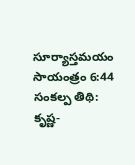సూర్యాస్తమయం సాయంత్రం 6:44 సంకల్ప తిథి: కృష్ణ-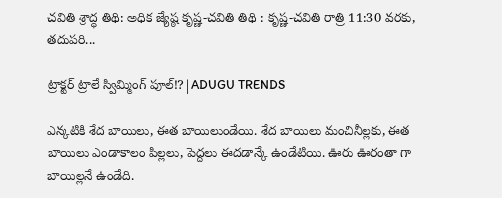చవితి శ్రాద్ధ తిథి: అధిక జ్యేష్ఠ కృష్ణ-చవితి తిథి : కృష్ణ-చవితి రాత్రి 11:30 వరకు, తదుపరి...

ట్రాక్టర్ ట్రాలే స్విమ్మింగ్ పూల్!?|ADUGU TRENDS

ఎన్కటికి శేద బాయిలు, ఈత బాయిలుండేయి. శేద బాయిలు మంచినీల్లకు, ఈత బాయిలు ఎండాకాలం పిల్లలు, పెద్దలు ఈదడాన్కే ఉండేటియి. ఊరు ఊరంతా గా బాయిల్లనే ఉండేది.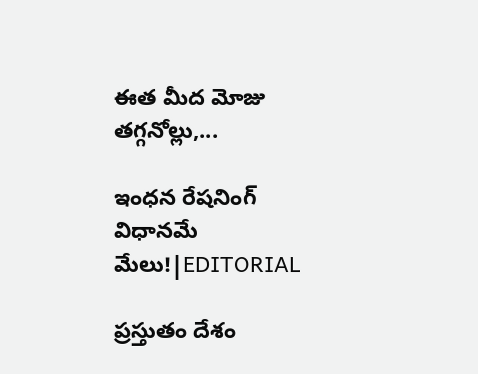ఈత మీద మోజు తగ్గనోల్లు,...

ఇంధన రేషనింగ్ విధానమే మేలు!|EDITORIAL

ప్రస్తుతం దేశం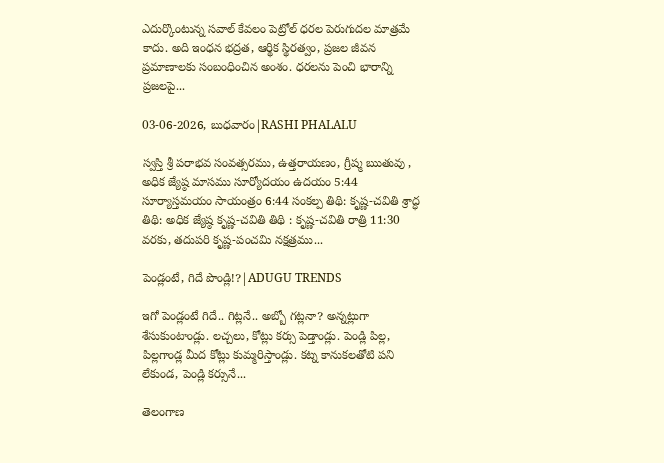ఎదుర్కొంటున్న సవాల్ కేవలం పెట్రోల్ ధరల పెరుగుదల మాత్రమే కాదు. అది ఇంధన భద్రత, ఆర్థిక స్థిరత్వం, ప్రజల జీవన ప్రమాణాలకు సంబంధించిన అంశం. ధరలను పెంచి భారాన్ని ప్రజలపై...

03-06-2026, బుధవారం|RASHI PHALALU

స్వస్తి శ్రీ పరాభవ సంవత్సరము, ఉత్తరాయణం, గ్రీష్మ ఋతువు , అధిక జ్యేష్ఠ మాసము సూర్యోదయం ఉదయం 5:44 సూర్యాస్తమయం సాయంత్రం 6:44 సంకల్ప తిథి: కృష్ణ-చవితి శ్రాద్ధ తిథి: అధిక జ్యేష్ఠ కృష్ణ-చవితి తిథి : కృష్ణ-చవితి రాత్రి 11:30 వరకు, తదుపరి కృష్ణ-పంచమి నక్షత్రము...

పెండ్లంటే, గిదే పొండ్లి!?|ADUGU TRENDS

ఇగో పెండ్లంటే గిదే.. గిట్లనే.. అబ్బో గట్లనా? అన్నట్లుగా శేసుకుంటాండ్లు. లచ్చలు, కోట్లు కర్సు పెడ్తాండ్లు. పెండ్లి పిల్ల, పిల్లగాండ్ల మీద కోట్లు కుమ్మరిస్తాండ్లు. కట్న కానుకలతోటి పని లేకుండ, పెండ్లి కర్సునే...

తెలంగాణ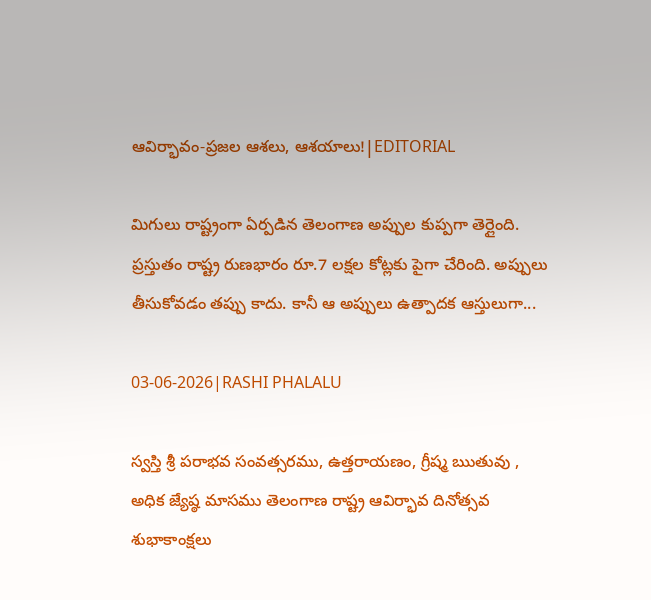ఆవిర్భావం-ప్రజల ఆశలు, ఆశయాలు!|EDITORIAL

మిగులు రాష్ట్రంగా ఏర్పడిన తెలంగాణ అప్పుల కుప్పగా తెర్లైంది. ప్రస్తుతం రాష్ట్ర రుణభారం రూ.7 లక్షల కోట్లకు పైగా చేరింది. అప్పులు తీసుకోవడం తప్పు కాదు. కానీ ఆ అప్పులు ఉత్పాదక ఆస్తులుగా...

03-06-2026|RASHI PHALALU

స్వస్తి శ్రీ పరాభవ సంవత్సరము, ఉత్తరాయణం, గ్రీష్మ ఋతువు , అధిక జ్యేష్ఠ మాసము తెలంగాణ రాష్ట్ర ఆవిర్భావ దినోత్సవ శుభాకాంక్షలు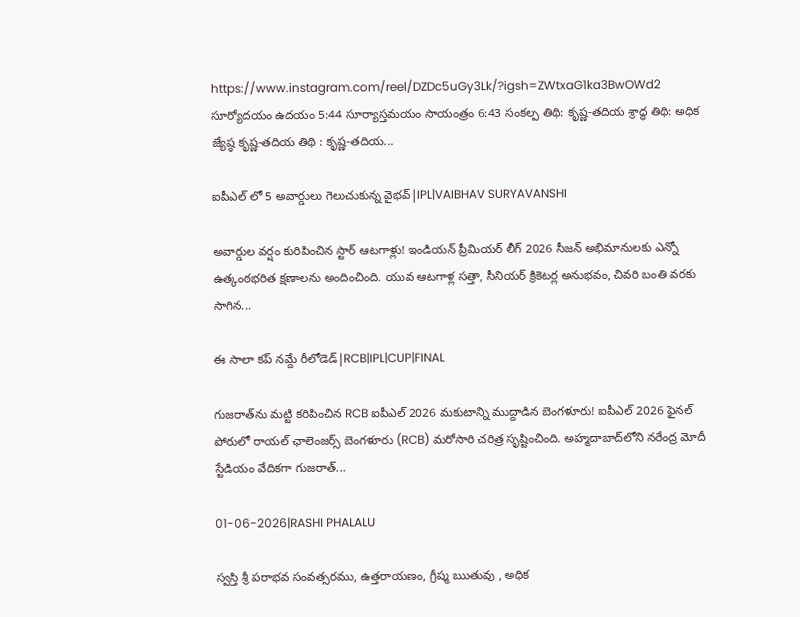https://www.instagram.com/reel/DZDc5uGy3Lk/?igsh=ZWtxaG1ka3BwOWd2 సూర్యోదయం ఉదయం 5:44 సూర్యాస్తమయం సాయంత్రం 6:43 సంకల్ప తిథి: కృష్ణ-తదియ శ్రాద్ధ తిథి: అధిక జ్యేష్ఠ కృష్ణ-తదియ తిథి : కృష్ణ-తదియ...

ఐపీఎల్ లో 5 అవార్డులు గెలుచుకున్న వైభవ్|IPL|VAIBHAV SURYAVANSHI

అవార్డుల వర్షం కురిపించిన స్టార్ ఆటగాళ్లు! ఇండియన్ ప్రీమియర్ లీగ్ 2026 సీజన్ అభిమానులకు ఎన్నో ఉత్కంఠభరిత క్షణాలను అందించింది. యువ ఆటగాళ్ల సత్తా, సీనియర్ క్రికెటర్ల అనుభవం, చివరి బంతి వరకు సాగిన...

ఈ సాలా కప్ నమ్దే రీలోడెడ్|RCB|IPL|CUP|FINAL

గుజరాత్‌ను మట్టి కరిపించిన RCB ఐపీఎల్ 2026 మకుటాన్ని ముద్దాడిన బెంగళూరు! ఐపీఎల్ 2026 ఫైనల్ పోరులో రాయల్ ఛాలెంజర్స్ బెంగళూరు (RCB) మరోసారి చరిత్ర సృష్టించింది. అహ్మదాబాద్‌లోని నరేంద్ర మోదీ స్టేడియం వేదికగా గుజరాత్...

01-06-2026|RASHI PHALALU

స్వస్తి శ్రీ పరాభవ సంవత్సరము, ఉత్తరాయణం, గ్రీష్మ ఋతువు , అధిక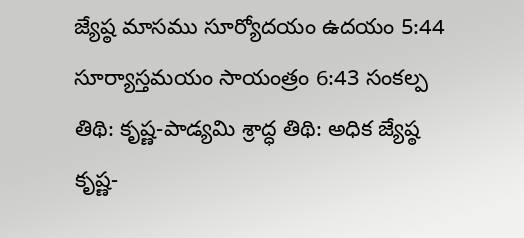జ్యేష్ఠ మాసము సూర్యోదయం ఉదయం 5:44 సూర్యాస్తమయం సాయంత్రం 6:43 సంకల్ప తిథి: కృష్ణ-పాడ్యమి శ్రాద్ధ తిథి: అధిక జ్యేష్ఠ కృష్ణ-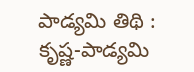పాడ్యమి తిథి : కృష్ణ-పాడ్యమి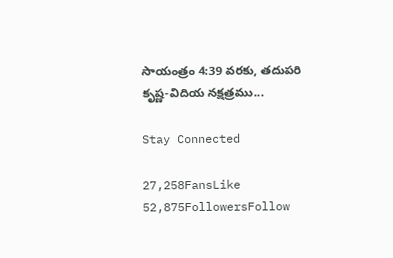సాయంత్రం 4:39 వరకు, తదుపరి కృష్ణ-విదియ నక్షత్రము...

Stay Connected

27,258FansLike
52,875FollowersFollow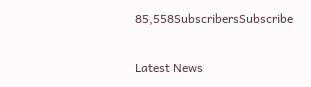85,558SubscribersSubscribe

Latest News